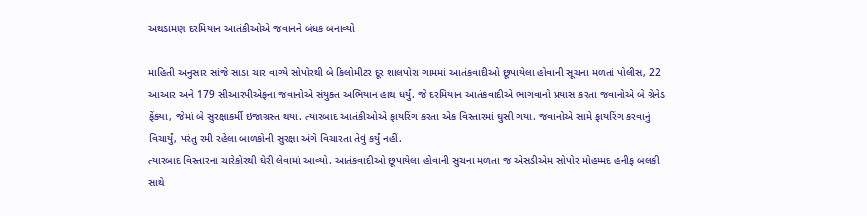અથડામણ દરમિયાન આતંકીઓએ જવાનને બંધક બનાવ્યો

માહિતી અનુસાર સાંજે સાડા ચાર વાગ્યે સોપોરથી બે કિલોમીટર દૂર શાલપોરા ગામમાં આતંકવાદીઓ છૂપાયેલા હોવાની સૂચના મળતાં પોલીસ, 22 આઆર અને 179 સીઆરપીએફના જવાનોએ સંયુક્ત અભિયાન હાથ ધર્યું. જે દરમિયાન આતંકવાદીએ ભાગવાનો પ્રયાસ કરતા જવાનોએ બે ગ્રેનેડ ફેંક્યા, જેમાં બે સુરક્ષાકર્મી ઇજાગ્રસ્ત થયા. ત્યારબાદ આતંકીઓએ ફાયરિંગ કરતા એક વિસ્તારમાં ઘુસી ગયા. જવાનોએ સામે ફાયરિંગ કરવાનું વિચાર્યું, પરંતુ રમી રહેલા બાળકોની સુરક્ષા અંગે વિચારતા તેવું કર્યું નહીં.
ત્યારબાદ વિસ્તારના ચારેકોરથી ઘેરી લેવામાં આવ્યો. આતંકવાદીઓ છૂપાયેલા હોવાની સુચના મળતા જ એસડીએમ સોપોર મોહમ્મદ હનીફ બલકી સાથે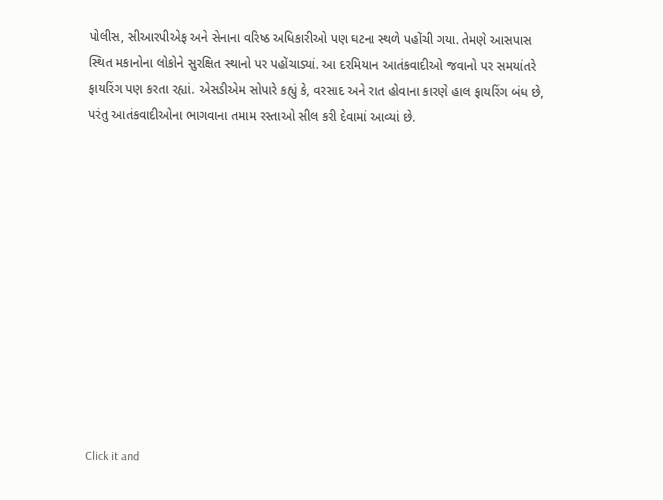પોલીસ, સીઆરપીએફ અને સેનાના વરિષ્ઠ અધિકારીઓ પણ ઘટના સ્થળે પહોંચી ગયા. તેમણે આસપાસ સ્થિત મકાનોના લોકોને સુરક્ષિત સ્થાનો પર પહોંચાડ્યાં. આ દરમિયાન આતંકવાદીઓ જવાનો પર સમયાંતરે ફાયરિંગ પણ કરતા રહ્યાં. એસડીએમ સોપારે કહ્યું કે, વરસાદ અને રાત હોવાના કારણે હાલ ફાયરિંગ બંધ છે, પરંતુ આતંકવાદીઓના ભાગવાના તમામ રસ્તાઓ સીલ કરી દેવામાં આવ્યાં છે.












Click it and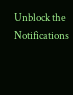Unblock the Notifications